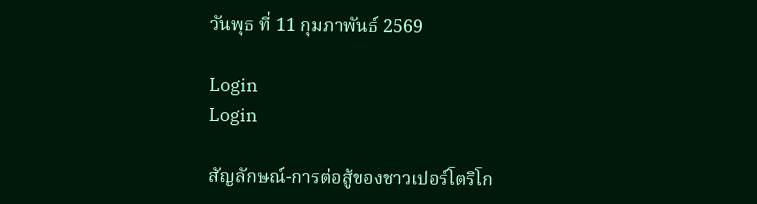วันพุธ ที่ 11 กุมภาพันธ์ 2569

Login
Login

สัญลักษณ์-การต่อสู้ของชาวเปอร์โตริโก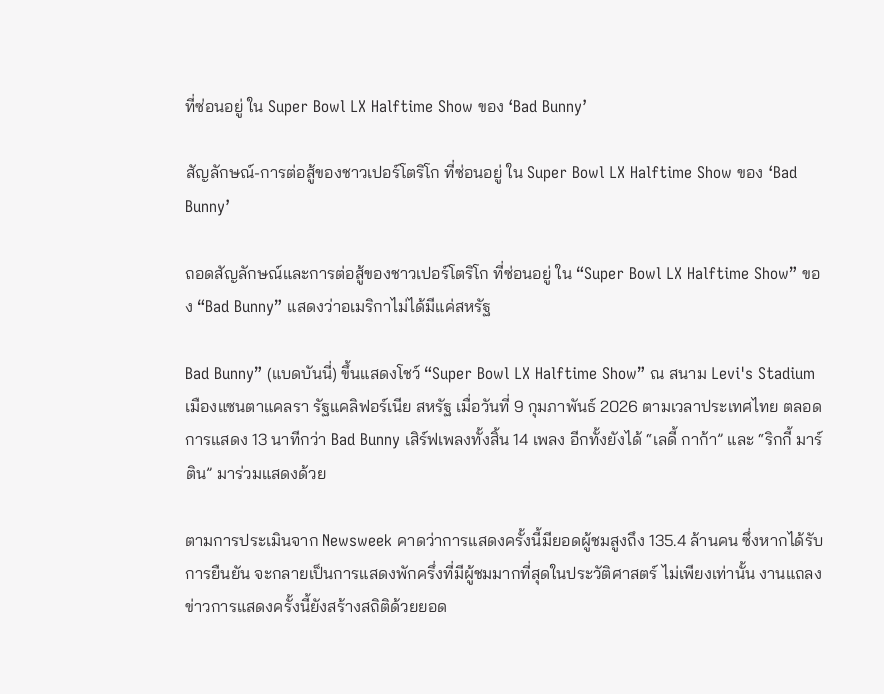ที่ซ่อนอยู่ ใน Super Bowl LX Halftime Show ของ ‘Bad Bunny’

สัญลักษณ์-การต่อสู้ของชาวเปอร์โตริโก ที่ซ่อนอยู่ ใน Super Bowl LX Halftime Show ของ ‘Bad Bunny’

ถอดสัญลักษณ์และการต่อสู้ของชาวเปอร์โตริโก ที่ซ่อนอยู่ ใน “Super Bowl LX Halftime Show” ของ “Bad Bunny” แสดงว่าอเมริกาไม่ได้มีแค่สหรัฐ

Bad Bunny” (แบดบันนี่) ขึ้นแสดงโชว์ “Super Bowl LX Halftime Show” ณ สนาม Levi's Stadium เมืองแซนตาแคลรา รัฐแคลิฟอร์เนีย สหรัฐ เมื่อวันที่ 9 กุมภาพันธ์ 2026 ตามเวลาประเทศไทย ตลอดการแสดง 13 นาทีกว่า Bad Bunny เสิร์ฟเพลงทั้งสิ้น 14 เพลง อีกทั้งยังได้ “เลดี้ กาก้า” และ “ริกกี้ มาร์ติน” มาร่วมแสดงด้วย

ตามการประเมินจาก Newsweek คาดว่าการแสดงครั้งนี้มียอดผู้ชมสูงถึง 135.4 ล้านคน ซึ่งหากได้รับการยืนยัน จะกลายเป็นการแสดงพักครึ่งที่มีผู้ชมมากที่สุดในประวัติศาสตร์ ไม่เพียงเท่านั้น งานแถลงข่าวการแสดงครั้งนี้ยังสร้างสถิติด้วยยอด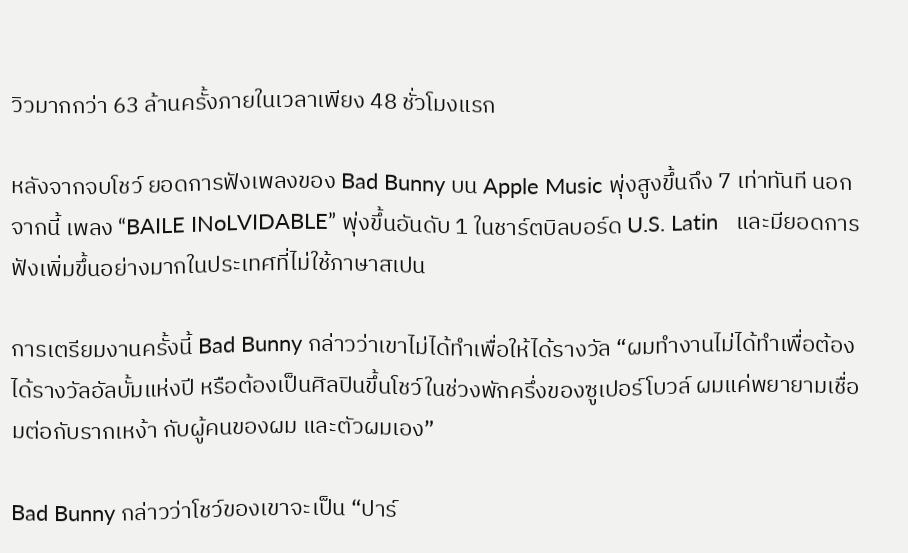วิวมากกว่า 63 ล้านครั้งภายในเวลาเพียง 48 ชั่วโมงแรก

หลังจากจบโชว์ ยอดการฟังเพลงของ Bad Bunny บน Apple Music พุ่งสูงขึ้นถึง 7 เท่าทันที นอกจากนี้ เพลง “BAILE INoLVIDABLE” พุ่งขึ้นอันดับ 1 ในชาร์ตบิลบอร์ด U.S. Latin   และมียอดการฟังเพิ่มขึ้นอย่างมากในประเทศที่ไม่ใช้ภาษาสเปน

การเตรียมงานครั้งนี้ Bad Bunny กล่าวว่าเขาไม่ได้ทำเพื่อให้ได้รางวัล “ผมทำงานไม่ได้ทำเพื่อต้องได้รางวัลอัลบั้มแห่งปี หรือต้องเป็นศิลปินขึ้นโชว์ในช่วงพักครึ่งของซูเปอร์โบวล์ ผมแค่พยายามเชื่อมต่อกับรากเหง้า กับผู้คนของผม และตัวผมเอง”

Bad Bunny กล่าวว่าโชว์ของเขาจะเป็น “ปาร์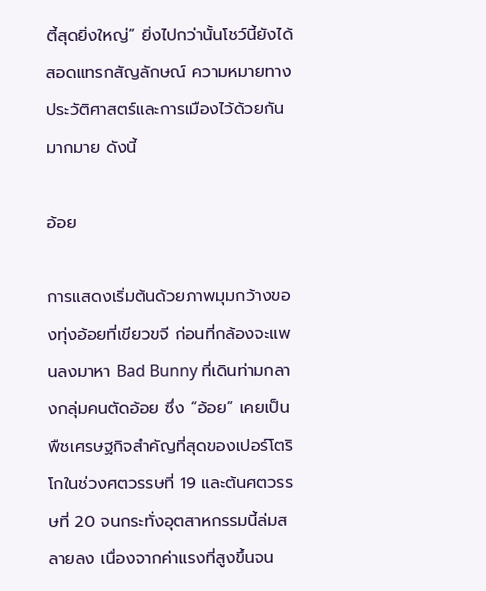ตี้สุดยิ่งใหญ่” ยิ่งไปกว่านั้นโชว์นี้ยังได้สอดแทรกสัญลักษณ์ ความหมายทางประวัติศาสตร์และการเมืองไว้ด้วยกันมากมาย ดังนี้

อ้อย

การแสดงเริ่มต้นด้วยภาพมุมกว้างของทุ่งอ้อยที่เขียวขจี ก่อนที่กล้องจะแพนลงมาหา Bad Bunny ที่เดินท่ามกลางกลุ่มคนตัดอ้อย ซึ่ง “อ้อย” เคยเป็นพืชเศรษฐกิจสำคัญที่สุดของเปอร์โตริโกในช่วงศตวรรษที่ 19 และต้นศตวรรษที่ 20 จนกระทั่งอุตสาหกรรมนี้ล่มสลายลง เนื่องจากค่าแรงที่สูงขึ้นจน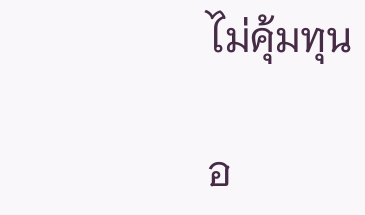ไม่คุ้มทุน

อ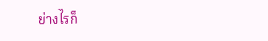ย่างไรก็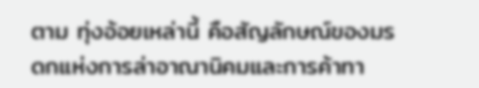ตาม ทุ่งอ้อยเหล่านี้ คือสัญลักษณ์ของมรดกแห่งการล่าอาณานิคมและการค้าทา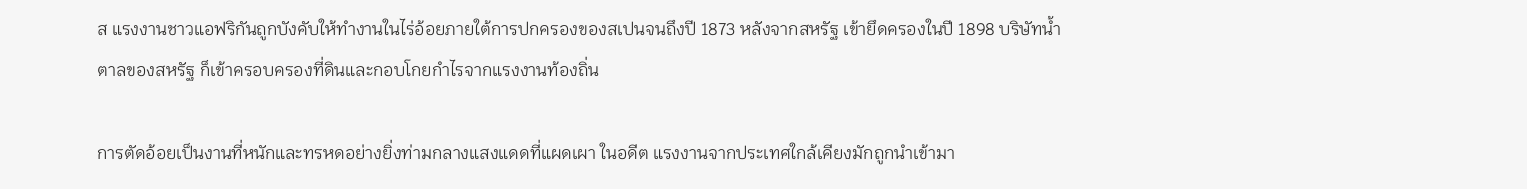ส แรงงานชาวแอฟริกันถูกบังคับให้ทำงานในไร่อ้อยภายใต้การปกครองของสเปนจนถึงปี 1873 หลังจากสหรัฐ เข้ายึดครองในปี 1898 บริษัทน้ำตาลของสหรัฐ ก็เข้าครอบครองที่ดินและกอบโกยกำไรจากแรงงานท้องถิ่น

การตัดอ้อยเป็นงานที่หนักและทรหดอย่างยิ่งท่ามกลางแสงแดดที่แผดเผา ในอดีต แรงงานจากประเทศใกล้เคียงมักถูกนำเข้ามา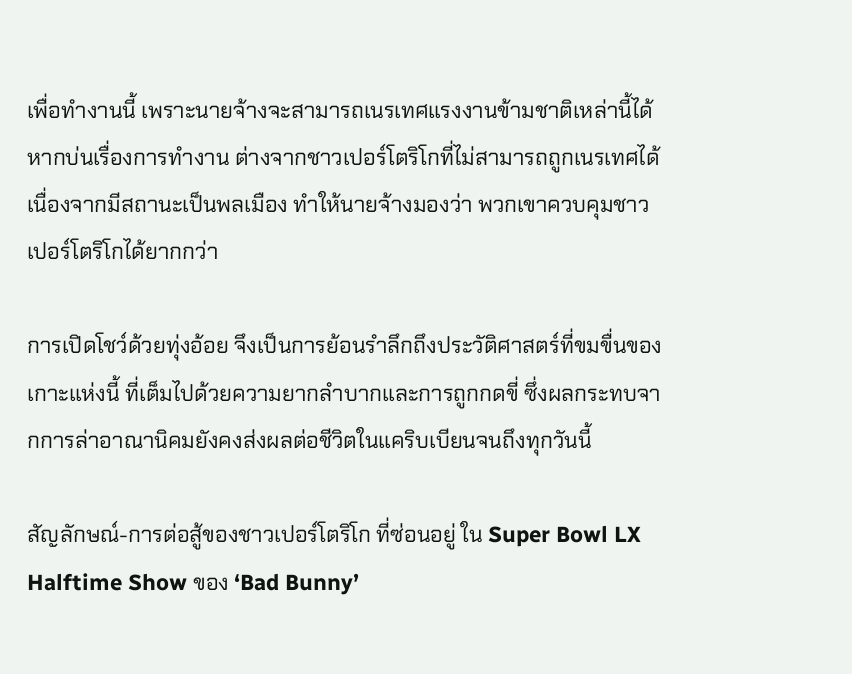เพื่อทำงานนี้ เพราะนายจ้างจะสามารถเนรเทศแรงงานข้ามชาติเหล่านี้ได้ หากบ่นเรื่องการทำงาน ต่างจากชาวเปอร์โตริโกที่ไม่สามารถถูกเนรเทศได้ เนื่องจากมีสถานะเป็นพลเมือง ทำให้นายจ้างมองว่า พวกเขาควบคุมชาวเปอร์โตริโกได้ยากกว่า

การเปิดโชว์ด้วยทุ่งอ้อย จึงเป็นการย้อนรำลึกถึงประวัติศาสตร์ที่ขมขื่นของเกาะแห่งนี้ ที่เต็มไปด้วยความยากลำบากและการถูกกดขี่ ซึ่งผลกระทบจากการล่าอาณานิคมยังคงส่งผลต่อชีวิตในแคริบเบียนจนถึงทุกวันนี้

สัญลักษณ์-การต่อสู้ของชาวเปอร์โตริโก ที่ซ่อนอยู่ ใน Super Bowl LX Halftime Show ของ ‘Bad Bunny’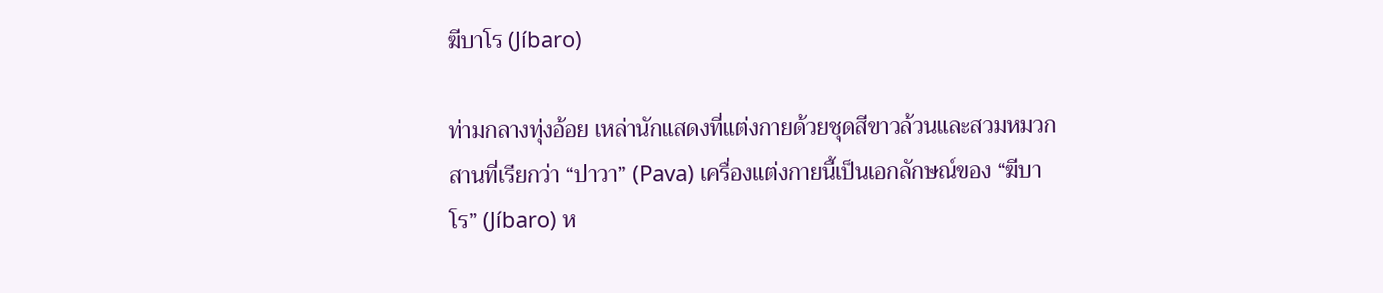ฆีบาโร (Jíbaro)

ท่ามกลางทุ่งอ้อย เหล่านักแสดงที่แต่งกายด้วยชุดสีขาวล้วนและสวมหมวกสานที่เรียกว่า “ปาวา” (Pava) เครื่องแต่งกายนี้เป็นเอกลักษณ์ของ “ฆีบาโร” (Jíbaro) ห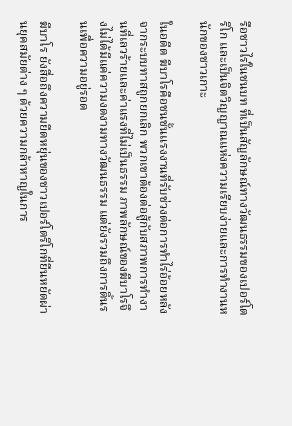รือชาวไร่ในชนบท ที่เป็นสัญลักษณ์ทางวัฒนธรรมของเปอร์โตริโก และเป็นจิตวิญญาณแห่งความเรียบง่ายและการทำงานหนักของชาวเกาะ

ในอดีต ฆีบาโรคือชนชั้นแรงงานที่รับช่วงต่อการทำไร่อ้อยหลังจากระบบทาสถูกยกเลิก พวกเขาต้องต่อสู้กับสภาพการทำงานที่เลวร้ายและค่าแรงที่ไม่เป็นธรรม ภาพลักษณ์ของฆีบาโรจึงไม่ได้มีแค่ความงดงามทางวัฒนธรรม แต่ยังรวมถึงการดิ้นรนเพื่อความอยู่รอด

ฆีบาโร ยังสื่อถึงความยืดหยุ่นของชาวเปอร์โตริโกที่ยืนหยัดผ่านยุคสมัยต่าง ๆ ด้วยความกล้าหาญในการ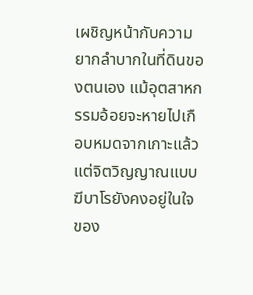เผชิญหน้ากับความยากลำบากในที่ดินของตนเอง แม้อุตสาหกรรมอ้อยจะหายไปเกือบหมดจากเกาะแล้ว แต่จิตวิญญาณแบบฆีบาโรยังคงอยู่ในใจของ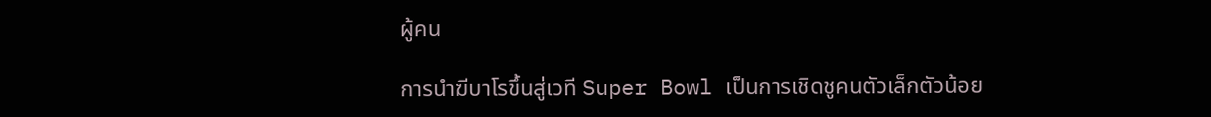ผู้คน

การนำฆีบาโรขึ้นสู่เวที Super Bowl เป็นการเชิดชูคนตัวเล็กตัวน้อย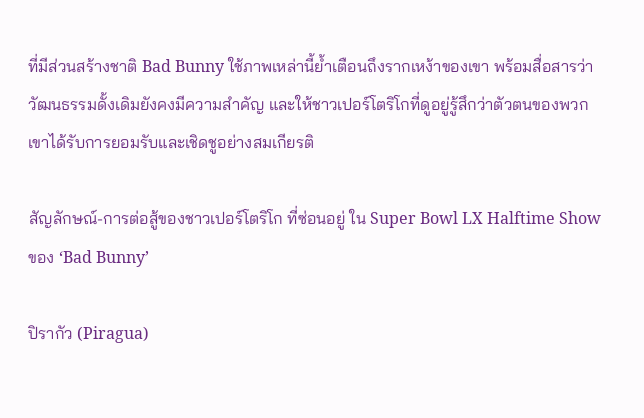ที่มีส่วนสร้างชาติ Bad Bunny ใช้ภาพเหล่านี้ย้ำเตือนถึงรากเหง้าของเขา พร้อมสื่อสารว่าวัฒนธรรมดั้งเดิมยังคงมีความสำคัญ และให้ชาวเปอร์โตริโกที่ดูอยู่รู้สึกว่าตัวตนของพวกเขาได้รับการยอมรับและเชิดชูอย่างสมเกียรติ

สัญลักษณ์-การต่อสู้ของชาวเปอร์โตริโก ที่ซ่อนอยู่ ใน Super Bowl LX Halftime Show ของ ‘Bad Bunny’

ปิรากัว (Piragua)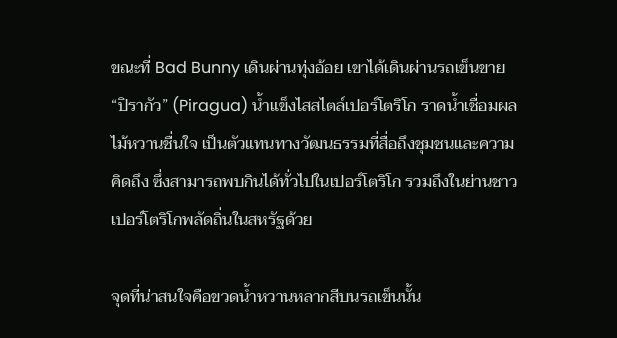ขณะที่ Bad Bunny เดินผ่านทุ่งอ้อย เขาได้เดินผ่านรถเข็นขาย “ปิรากัว” (Piragua) น้ำแข็งไสสไตล์เปอร์โตริโก ราดน้ำเชื่อมผลไม้หวานชื่นใจ เป็นตัวแทนทางวัฒนธรรมที่สื่อถึงชุมชนและความคิดถึง ซึ่งสามารถพบกินได้ทั่วไปในเปอร์โตริโก รวมถึงในย่านชาวเปอร์โตริโกพลัดถิ่นในสหรัฐด้วย

จุดที่น่าสนใจคือขวดน้ำหวานหลากสีบนรถเข็นนั้น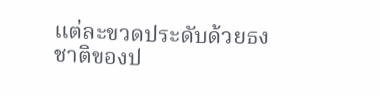แต่ละขวดประดับด้วยธงชาติของป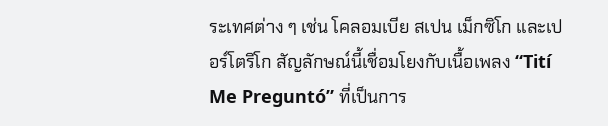ระเทศต่าง ๆ เช่น โคลอมเบีย สเปน เม็กซิโก และเปอร์โตริโก สัญลักษณ์นี้เชื่อมโยงกับเนื้อเพลง “Tití Me Preguntó” ที่เป็นการ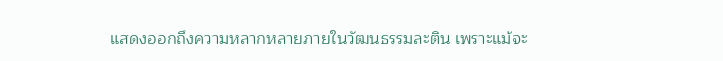แสดงออกถึงความหลากหลายภายในวัฒนธรรมละติน เพราะแม้จะ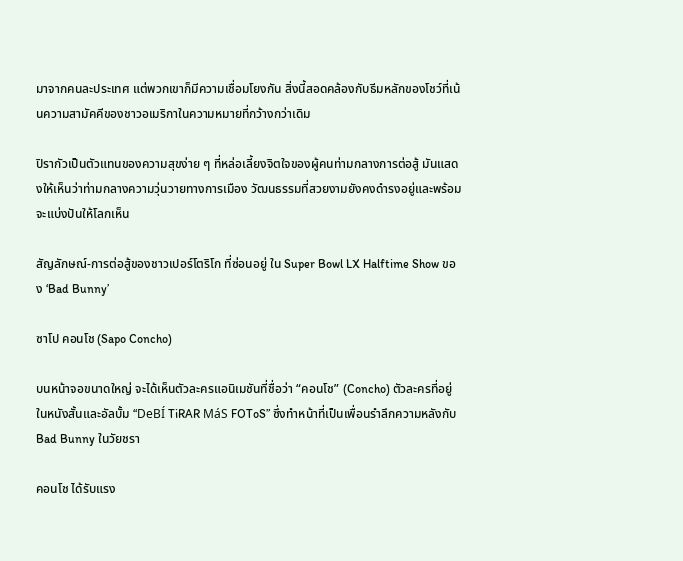มาจากคนละประเทศ แต่พวกเขาก็มีความเชื่อมโยงกัน สิ่งนี้สอดคล้องกับธีมหลักของโชว์ที่เน้นความสามัคคีของชาวอเมริกาในความหมายที่กว้างกว่าเดิม

ปิรากัวเป็นตัวแทนของความสุขง่าย ๆ ที่หล่อเลี้ยงจิตใจของผู้คนท่ามกลางการต่อสู้ มันแสดงให้เห็นว่าท่ามกลางความวุ่นวายทางการเมือง วัฒนธรรมที่สวยงามยังคงดำรงอยู่และพร้อมจะแบ่งปันให้โลกเห็น

สัญลักษณ์-การต่อสู้ของชาวเปอร์โตริโก ที่ซ่อนอยู่ ใน Super Bowl LX Halftime Show ของ ‘Bad Bunny’

ซาโป คอนโช (Sapo Concho)

บนหน้าจอขนาดใหญ่ จะได้เห็นตัวละครแอนิเมชันที่ชื่อว่า “คอนโช” (Concho) ตัวละครที่อยู่ในหนังสั้นและอัลบั้ม “DeBÍ TiRAR MáS FOToS” ซึ่งทำหน้าที่เป็นเพื่อนรำลึกความหลังกับ Bad Bunny ในวัยชรา

คอนโช ได้รับแรง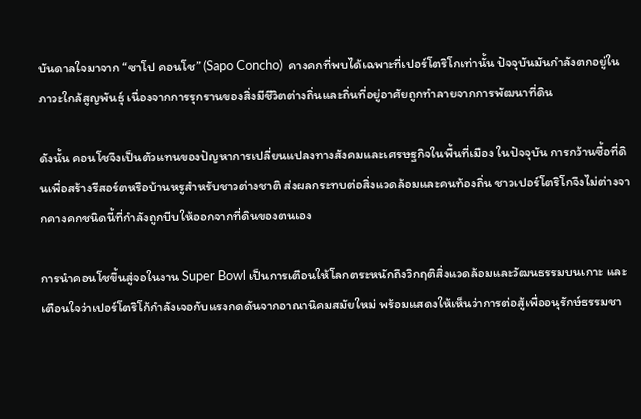บันดาลใจมาจาก “ซาโป คอนโช” (Sapo Concho)  คางคกที่พบได้เฉพาะที่เปอร์โตริโกเท่านั้น ปัจจุบันมันกำลังตกอยู่ในภาวะใกล้สูญพันธุ์ เนื่องจากการรุกรานของสิ่งมีชีวิตต่างถิ่นและถิ่นที่อยู่อาศัยถูกทำลายจากการพัฒนาที่ดิน

ดังนั้น คอนโชจึงเป็นตัวแทนของปัญหาการเปลี่ยนแปลงทางสังคมและเศรษฐกิจในพื้นที่เมือง ในปัจจุบัน การกว้านซื้อที่ดินเพื่อสร้างรีสอร์ตหรือบ้านหรูสำหรับชาวต่างชาติ ส่งผลกระทบต่อสิ่งแวดล้อมและคนท้องถิ่น ชาวเปอร์โตริโกจึงไม่ต่างจากคางคกชนิดนี้ที่กำลังถูกบีบให้ออกจากที่ดินของตนเอง

การนำคอนโชขึ้นสู่จอในงาน Super Bowl เป็นการเตือนให้โลกตระหนักถึงวิกฤติสิ่งแวดล้อมและวัฒนธรรมบนเกาะ และเตือนใจว่าเปอร์โตริโก้กำลังเจอกับแรงกดดันจากอาณานิคมสมัยใหม่ พร้อมแสดงให้เห็นว่าการต่อสู้เพื่ออนุรักษ์ธรรมชา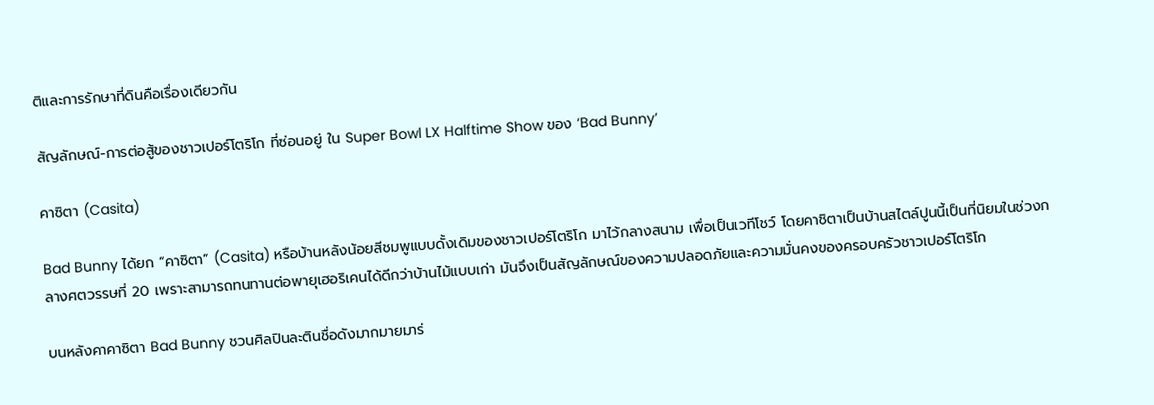ติและการรักษาที่ดินคือเรื่องเดียวกัน

สัญลักษณ์-การต่อสู้ของชาวเปอร์โตริโก ที่ซ่อนอยู่ ใน Super Bowl LX Halftime Show ของ ‘Bad Bunny’

คาซิตา (Casita)

Bad Bunny ได้ยก “คาซิตา” (Casita) หรือบ้านหลังน้อยสีชมพูแบบดั้งเดิมของชาวเปอร์โตริโก มาไว้กลางสนาม เพื่อเป็นเวทีโชว์ โดยคาชิตาเป็นบ้านสไตล์ปูนนี้เป็นที่นิยมในช่วงกลางศตวรรษที่ 20 เพราะสามารถทนทานต่อพายุเฮอริเคนได้ดีกว่าบ้านไม้แบบเก่า มันจึงเป็นสัญลักษณ์ของความปลอดภัยและความมั่นคงของครอบครัวชาวเปอร์โตริโก

บนหลังคาคาซิตา Bad Bunny ชวนศิลปินละตินชื่อดังมากมายมาร่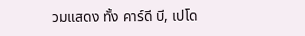วมแสดง ทั้ง คาร์ดี บี, เปโด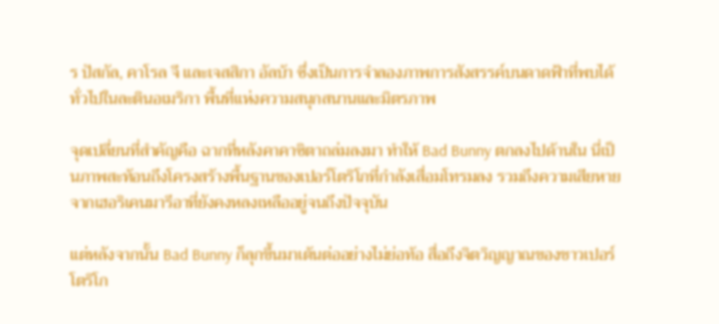ร ปัสกัล, คาโรล จี และเจสสิกา อัลบ้า ซึ่งเป็นการจำลองภาพการสังสรรค์บนดาดฟ้าที่พบได้ทั่วไปในละตินอเมริกา พื้นที่แห่งความสนุกสนานและมิตรภาพ

จุดเปลี่ยนที่สำคัญคือ ฉากที่หลังคาคาซิตาถล่มลงมา ทำให้ Bad Bunny ตกลงไปด้านใน นี่เป็นภาพสะท้อนถึงโครงสร้างพื้นฐานของเปอร์โตริโกที่กำลังเสื่อมโทรมลง รวมถึงความเสียหายจากเฮอริเคนมารีอาที่ยังคงหลงเหลืออยู่จนถึงปัจจุบัน

แต่หลังจากนั้น Bad Bunny ก็ลุกขึ้นมาเต้นต่ออย่างไม่ย่อท้อ สื่อถึงจิตวิญญาณของชาวเปอร์โตริโก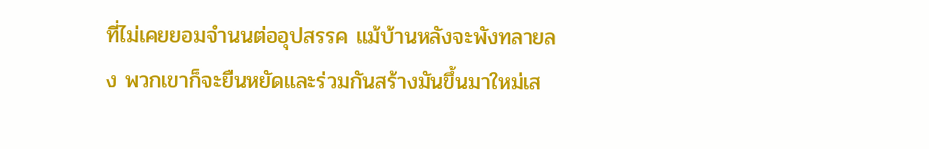ที่ไม่เคยยอมจำนนต่ออุปสรรค แม้บ้านหลังจะพังทลายลง พวกเขาก็จะยืนหยัดและร่วมกันสร้างมันขึ้นมาใหม่เส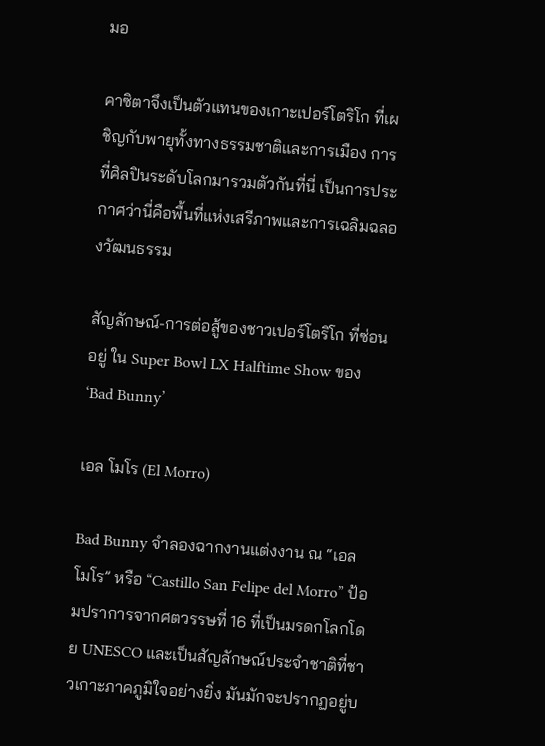มอ

คาซิตาจึงเป็นตัวแทนของเกาะเปอร์โตริโก ที่เผชิญกับพายุทั้งทางธรรมชาติและการเมือง การที่ศิลปินระดับโลกมารวมตัวกันที่นี่ เป็นการประกาศว่านี่คือพื้นที่แห่งเสรีภาพและการเฉลิมฉลองวัฒนธรรม

สัญลักษณ์-การต่อสู้ของชาวเปอร์โตริโก ที่ซ่อนอยู่ ใน Super Bowl LX Halftime Show ของ ‘Bad Bunny’

เอล โมโร (El Morro)

Bad Bunny จำลองฉากงานแต่งงาน ณ “เอล โมโร” หรือ “Castillo San Felipe del Morro” ป้อมปราการจากศตวรรษที่ 16 ที่เป็นมรดกโลกโดย UNESCO และเป็นสัญลักษณ์ประจำชาติที่ชาวเกาะภาคภูมิใจอย่างยิ่ง มันมักจะปรากฏอยู่บ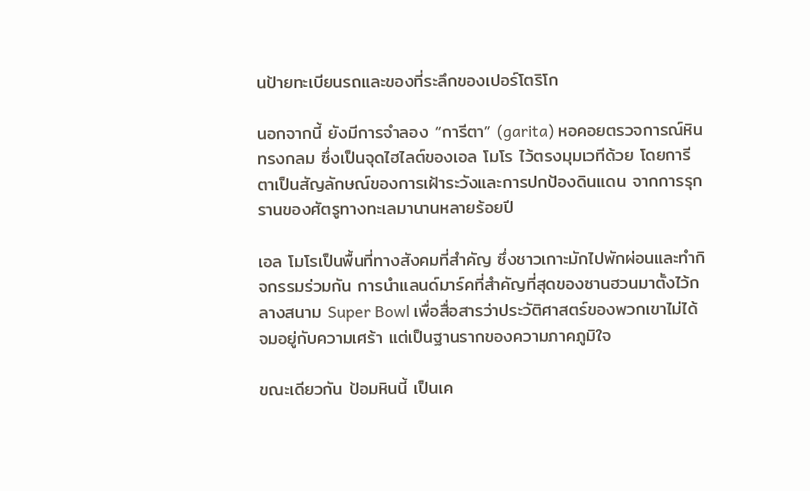นป้ายทะเบียนรถและของที่ระลึกของเปอร์โตริโก

นอกจากนี้ ยังมีการจำลอง “การีตา” (garita) หอคอยตรวจการณ์หินทรงกลม ซึ่งเป็นจุดไฮไลต์ของเอล โมโร ไว้ตรงมุมเวทีด้วย โดยการีตาเป็นสัญลักษณ์ของการเฝ้าระวังและการปกป้องดินแดน จากการรุกรานของศัตรูทางทะเลมานานหลายร้อยปี

เอล โมโรเป็นพื้นที่ทางสังคมที่สำคัญ ซึ่งชาวเกาะมักไปพักผ่อนและทำกิจกรรมร่วมกัน การนำแลนด์มาร์คที่สำคัญที่สุดของซานฮวนมาตั้งไว้กลางสนาม Super Bowl เพื่อสื่อสารว่าประวัติศาสตร์ของพวกเขาไม่ได้จมอยู่กับความเศร้า แต่เป็นฐานรากของความภาคภูมิใจ

ขณะเดียวกัน ป้อมหินนี้ เป็นเค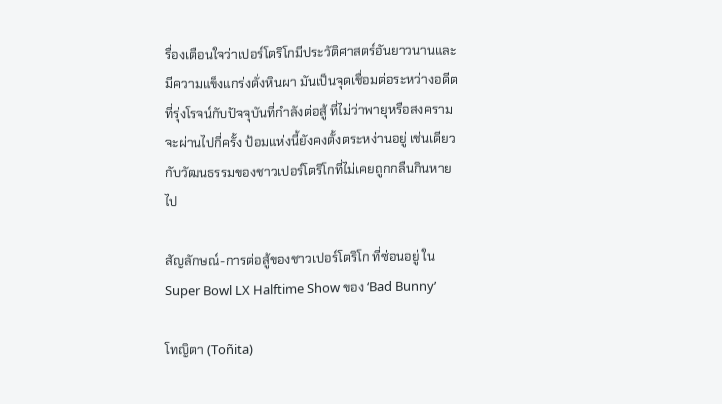รื่องเตือนใจว่าเปอร์โตริโกมีประวัติศาสตร์อันยาวนานและมีความแข็งแกร่งดั่งหินผา มันเป็นจุดเชื่อมต่อระหว่างอดีตที่รุ่งโรจน์กับปัจจุบันที่กำลังต่อสู้ ที่ไม่ว่าพายุหรือสงครามจะผ่านไปกี่ครั้ง ป้อมแห่งนี้ยังคงตั้งตระหง่านอยู่ เช่นเดียวกับวัฒนธรรมของชาวเปอร์โตริโกที่ไม่เคยถูกกลืนกินหายไป

สัญลักษณ์-การต่อสู้ของชาวเปอร์โตริโก ที่ซ่อนอยู่ ใน Super Bowl LX Halftime Show ของ ‘Bad Bunny’

โทญิตา (Toñita)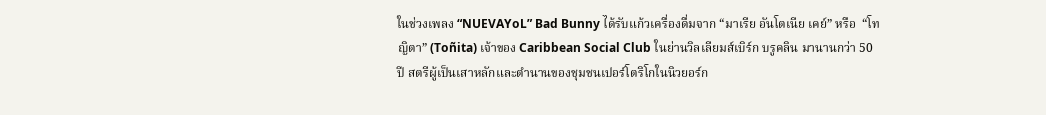ในช่วงเพลง “NUEVAYoL” Bad Bunny ได้รับแก้วเครื่องดื่มจาก “มาเรีย อันโตเนีย เคย์” หรือ  “โทญิตา” (Toñita) เจ้าของ Caribbean Social Club ในย่านวิลเลียมส์เบิร์ก บรูคลิน มานานกว่า 50 ปี สตรีผู้เป็นเสาหลักและตำนานของชุมชนเปอร์โตริโกในนิวยอร์ก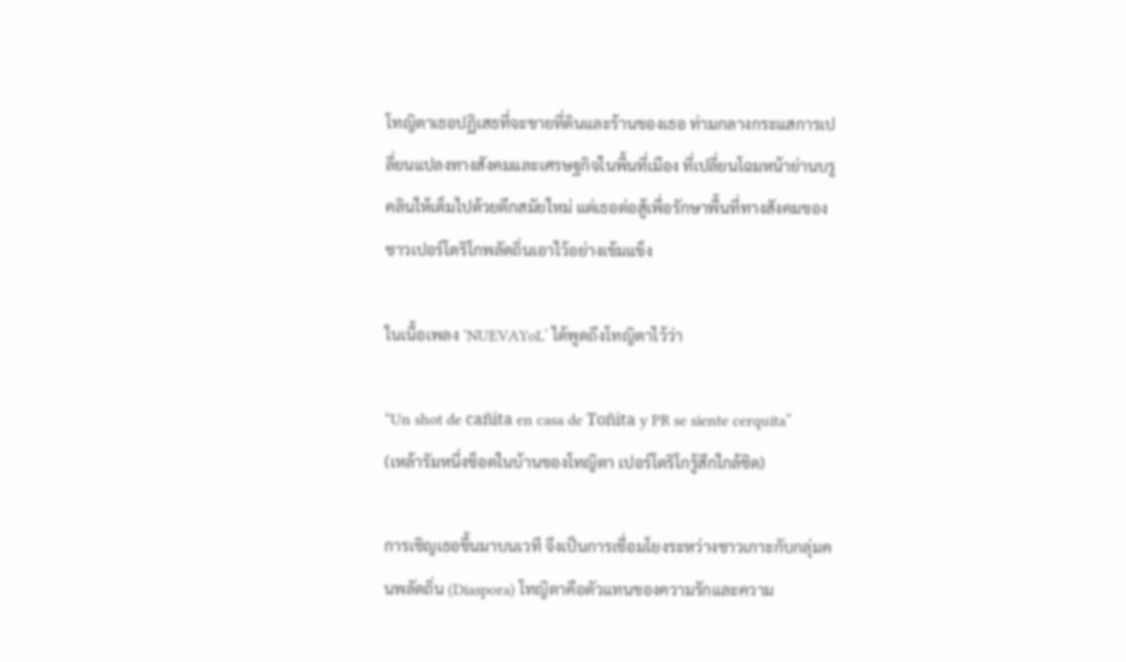โทญิตาเธอปฏิเสธที่จะขายที่ดินและร้านของเธอ ท่ามกลางกระแสการเปลี่ยนแปลงทางสังคมและเศรษฐกิจในพื้นที่เมือง ที่เปลี่ยนโฉมหน้าย่านบรูคลินให้เต็มไปด้วยตึกสมัยใหม่ แต่เธอต่อสู้เพื่อรักษาพื้นที่ทางสังคมของชาวเปอร์โตริโกพลัดถิ่นเอาไว้อย่างเข้มแข็ง

ในเนื้อเพลง ‘NUEVAYoL’ ได้พูดถึงโทญิตาไว้ว่า

“Un shot de cañita en casa de Toñita y PR se siente cerquita”
(เหล้ารัมหนึ่งช็อตในบ้านของโทญิตา เปอร์โตริโกรู้สึกใกล้ชิด)

การเชิญเธอขึ้นมาบนเวที จึงเป็นการเชื่อมโยงระหว่างชาวเกาะกับกลุ่มคนพลัดถิ่น (Diaspora) โทญิตาคือตัวแทนของความรักและความ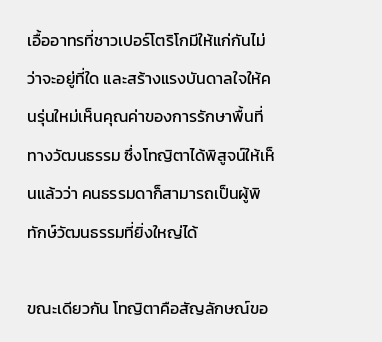เอื้ออาทรที่ชาวเปอร์โตริโกมีให้แก่กันไม่ว่าจะอยู่ที่ใด และสร้างแรงบันดาลใจให้คนรุ่นใหม่เห็นคุณค่าของการรักษาพื้นที่ทางวัฒนธรรม ซึ่งโทญิตาได้พิสูจน์ให้เห็นแล้วว่า คนธรรมดาก็สามารถเป็นผู้พิทักษ์วัฒนธรรมที่ยิ่งใหญ่ได้

ขณะเดียวกัน โทญิตาคือสัญลักษณ์ขอ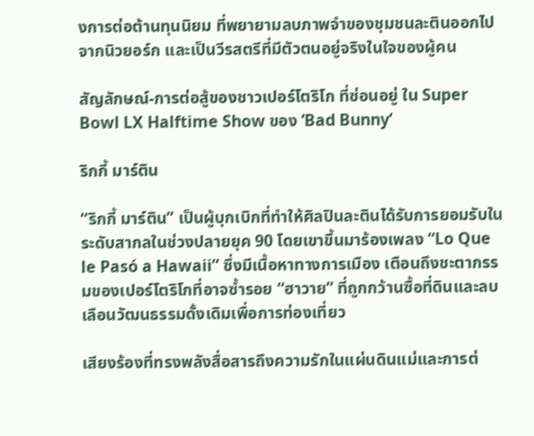งการต่อต้านทุนนิยม ที่พยายามลบภาพจำของชุมชนละตินออกไปจากนิวยอร์ก และเป็นวีรสตรีที่มีตัวตนอยู่จริงในใจของผู้คน

สัญลักษณ์-การต่อสู้ของชาวเปอร์โตริโก ที่ซ่อนอยู่ ใน Super Bowl LX Halftime Show ของ ‘Bad Bunny’

ริกกี้ มาร์ติน

“ริกกี้ มาร์ติน” เป็นผู้บุกเบิกที่ทำให้ศิลปินละตินได้รับการยอมรับในระดับสากลในช่วงปลายยุค 90 โดยเขาขึ้นมาร้องเพลง “Lo Que le Pasó a Hawaii” ซึ่งมีเนื้อหาทางการเมือง เตือนถึงชะตากรรมของเปอร์โตริโกที่อาจซ้ำรอย “ฮาวาย” ที่ถูกกว้านซื้อที่ดินและลบเลือนวัฒนธรรมดั้งเดิมเพื่อการท่องเที่ยว

เสียงร้องที่ทรงพลังสื่อสารถึงความรักในแผ่นดินแม่และการต่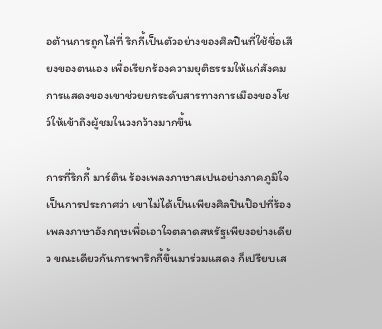อต้านการถูกไล่ที่ ริกกี้เป็นตัวอย่างของศิลปินที่ใช้ชื่อเสียงของตนเอง เพื่อเรียกร้องความยุติธรรมให้แก่สังคม การแสดงของเขาช่วยยกระดับสารทางการเมืองของโชว์ให้เข้าถึงผู้ชมในวงกว้างมากขึ้น

การที่ริกกี้ มาร์ติน ร้องเพลงภาษาสเปนอย่างภาคภูมิใจ เป็นการประกาศว่า เขาไม่ได้เป็นเพียงศิลปินป๊อปที่ร้องเพลงภาษาอังกฤษเพื่อเอาใจตลาดสหรัฐเพียงอย่างเดียว ขณะเดียวกันการพาริกกี้ขึ้นมาร่วมแสดง ก็เปรียบเส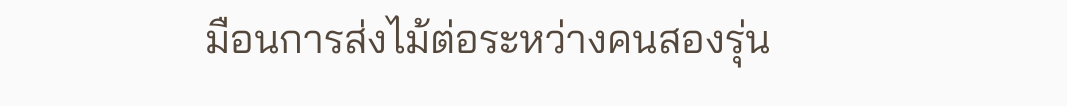มือนการส่งไม้ต่อระหว่างคนสองรุ่น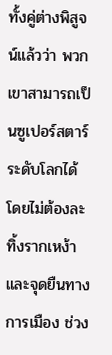ทั้งคู่ต่างพิสูจน์แล้วว่า พวกเขาสามารถเป็นซูเปอร์สตาร์ระดับโลกได้ โดยไม่ต้องละทิ้งรากเหง้าและจุดยืนทางการเมือง ช่วง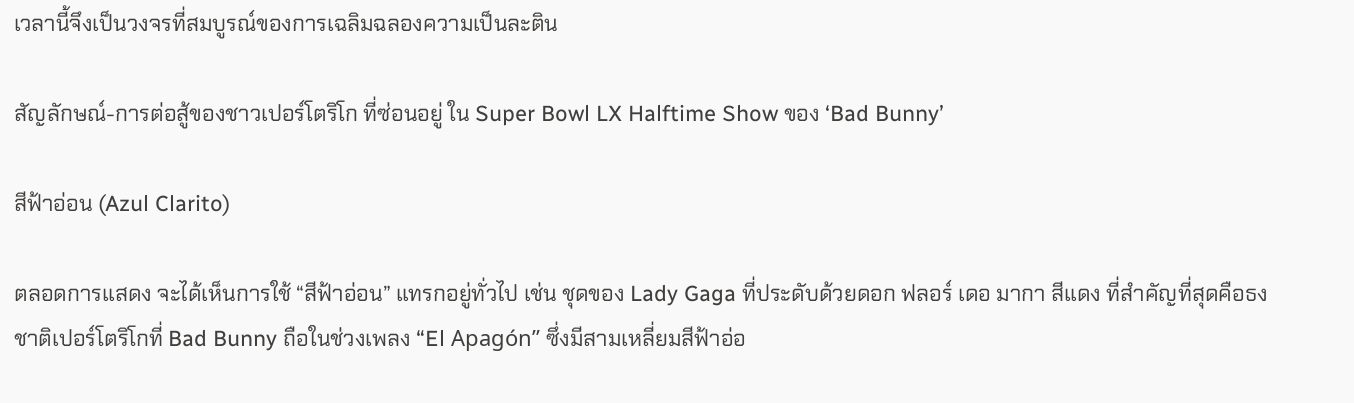เวลานี้จึงเป็นวงจรที่สมบูรณ์ของการเฉลิมฉลองความเป็นละติน

สัญลักษณ์-การต่อสู้ของชาวเปอร์โตริโก ที่ซ่อนอยู่ ใน Super Bowl LX Halftime Show ของ ‘Bad Bunny’

สีฟ้าอ่อน (Azul Clarito)

ตลอดการแสดง จะได้เห็นการใช้ “สีฟ้าอ่อน” แทรกอยู่ทั่วไป เช่น ชุดของ Lady Gaga ที่ประดับด้วยดอก ฟลอร์ เดอ มากา สีแดง ที่สำคัญที่สุดคือธงชาติเปอร์โตริโกที่ Bad Bunny ถือในช่วงเพลง “El Apagón” ซึ่งมีสามเหลี่ยมสีฟ้าอ่อ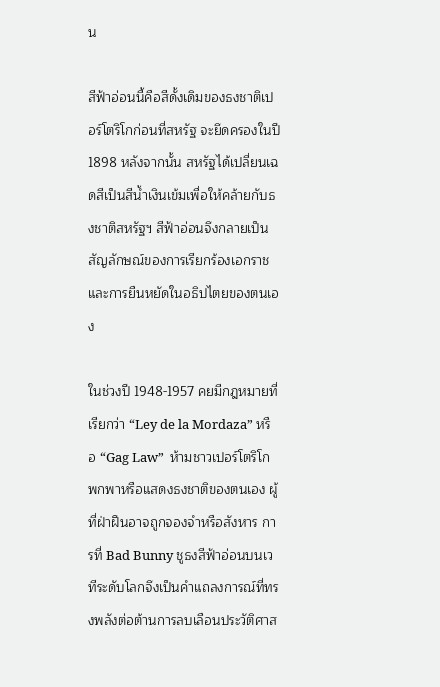น

สีฟ้าอ่อนนี้คือสีดั้งเดิมของธงชาติเปอร์โตริโกก่อนที่สหรัฐ จะยึดครองในปี 1898 หลังจากนั้น สหรัฐได้เปลี่ยนเฉดสีเป็นสีน้ำเงินเข้มเพื่อให้คล้ายกับธงชาติสหรัฐฯ สีฟ้าอ่อนจึงกลายเป็นสัญลักษณ์ของการเรียกร้องเอกราชและการยืนหยัดในอธิปไตยของตนเอง

ในช่วงปี 1948-1957 คยมีกฎหมายที่เรียกว่า “Ley de la Mordaza” หรือ “Gag Law”  ห้ามชาวเปอร์โตริโกพกพาหรือแสดงธงชาติของตนเอง ผู้ที่ฝ่าฝืนอาจถูกจองจำหรือสังหาร การที่ Bad Bunny ชูธงสีฟ้าอ่อนบนเวทีระดับโลกจึงเป็นคำแถลงการณ์ที่ทรงพลังต่อต้านการลบเลือนประวัติศาส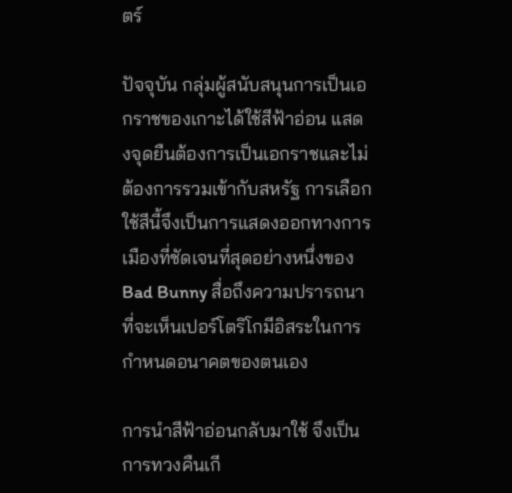ตร์

ปัจจุบัน กลุ่มผู้สนับสนุนการเป็นเอกราชของเกาะได้ใช้สีฟ้าอ่อน แสดงจุดยืนต้องการเป็นเอกราชและไม่ต้องการรวมเข้ากับสหรัฐ การเลือกใช้สีนี้จึงเป็นการแสดงออกทางการเมืองที่ชัดเจนที่สุดอย่างหนึ่งของ Bad Bunny สื่อถึงความปรารถนาที่จะเห็นเปอร์โตริโกมีอิสระในการกำหนดอนาคตของตนเอง

การนำสีฟ้าอ่อนกลับมาใช้ จึงเป็นการทวงคืนเกี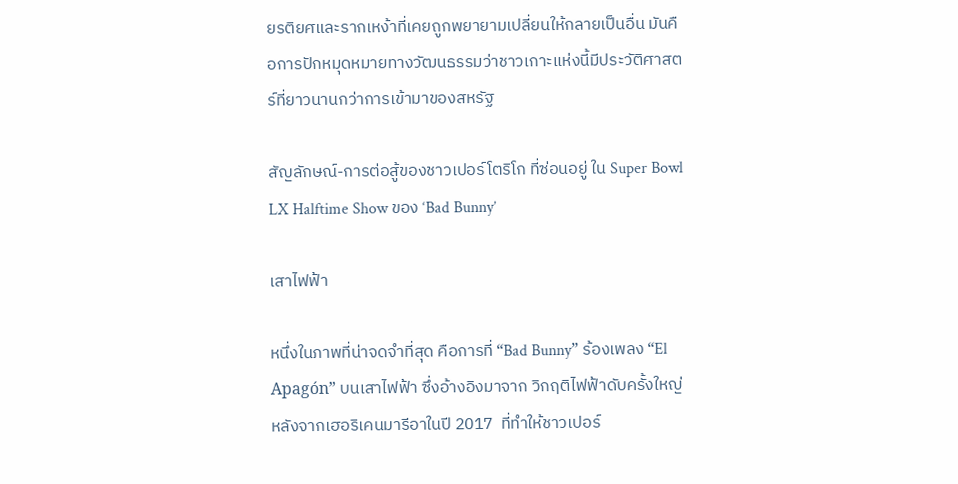ยรติยศและรากเหง้าที่เคยถูกพยายามเปลี่ยนให้กลายเป็นอื่น มันคือการปักหมุดหมายทางวัฒนธรรมว่าชาวเกาะแห่งนี้มีประวัติศาสตร์ที่ยาวนานกว่าการเข้ามาของสหรัฐ

สัญลักษณ์-การต่อสู้ของชาวเปอร์โตริโก ที่ซ่อนอยู่ ใน Super Bowl LX Halftime Show ของ ‘Bad Bunny’

เสาไฟฟ้า

หนึ่งในภาพที่น่าจดจำที่สุด คือการที่ “Bad Bunny” ร้องเพลง “El Apagón” บนเสาไฟฟ้า ซึ่งอ้างอิงมาจาก วิกฤติไฟฟ้าดับครั้งใหญ่หลังจากเฮอริเคนมารีอาในปี 2017  ที่ทำให้ชาวเปอร์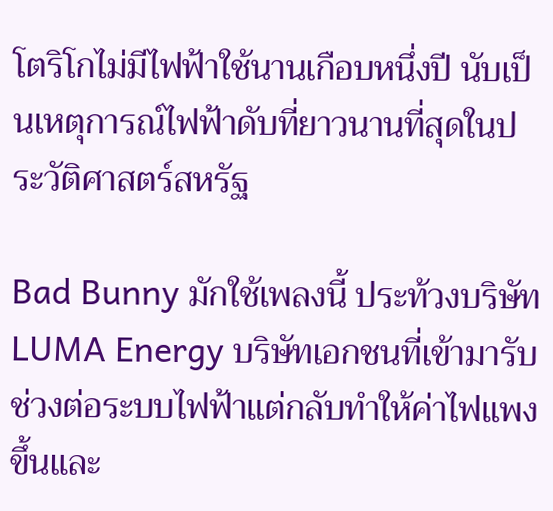โตริโกไม่มีไฟฟ้าใช้นานเกือบหนึ่งปี นับเป็นเหตุการณ์ไฟฟ้าดับที่ยาวนานที่สุดในประวัติศาสตร์สหรัฐ

Bad Bunny มักใช้เพลงนี้ ประท้วงบริษัท LUMA Energy บริษัทเอกชนที่เข้ามารับช่วงต่อระบบไฟฟ้าแต่กลับทำให้ค่าไฟแพงขึ้นและ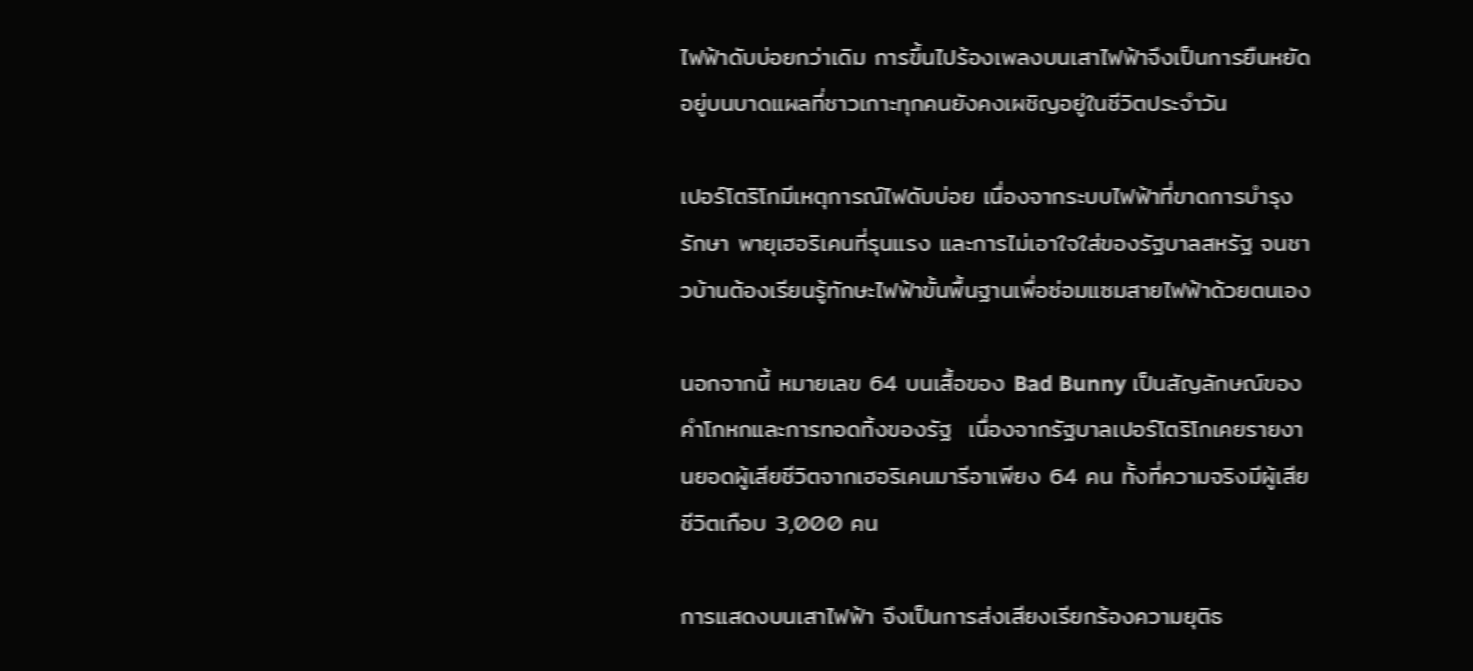ไฟฟ้าดับบ่อยกว่าเดิม การขึ้นไปร้องเพลงบนเสาไฟฟ้าจึงเป็นการยืนหยัดอยู่บนบาดแผลที่ชาวเกาะทุกคนยังคงเผชิญอยู่ในชีวิตประจำวัน

เปอร์โตริโกมีเหตุการณ์ไฟดับบ่อย เนื่องจากระบบไฟฟ้าที่ขาดการบำรุงรักษา พายุเฮอริเคนที่รุนแรง และการไม่เอาใจใส่ของรัฐบาลสหรัฐ จนชาวบ้านต้องเรียนรู้ทักษะไฟฟ้าขั้นพื้นฐานเพื่อซ่อมแซมสายไฟฟ้าด้วยตนเอง

นอกจากนี้ หมายเลข 64 บนเสื้อของ Bad Bunny เป็นสัญลักษณ์ของคำโกหกและการทอดทิ้งของรัฐ  เนื่องจากรัฐบาลเปอร์โตริโกเคยรายงานยอดผู้เสียชีวิตจากเฮอริเคนมารีอาเพียง 64 คน ทั้งที่ความจริงมีผู้เสียชีวิตเกือบ 3,000 คน

การแสดงบนเสาไฟฟ้า จึงเป็นการส่งเสียงเรียกร้องความยุติธ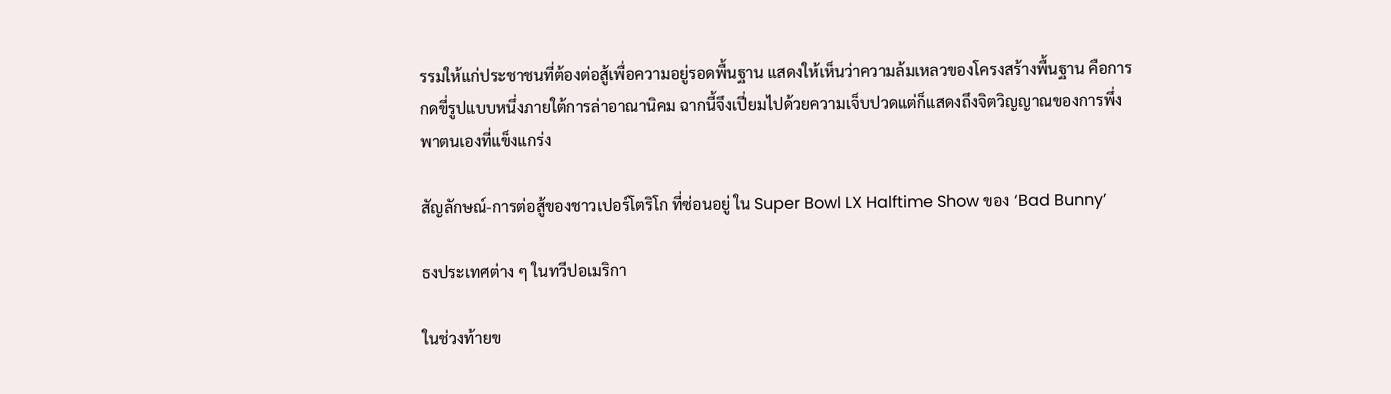รรมให้แก่ประชาชนที่ต้องต่อสู้เพื่อความอยู่รอดพื้นฐาน แสดงให้เห็นว่าความล้มเหลวของโครงสร้างพื้นฐาน คือการกดขี่รูปแบบหนึ่งภายใต้การล่าอาณานิคม ฉากนี้จึงเปี่ยมไปด้วยความเจ็บปวดแต่ก็แสดงถึงจิตวิญญาณของการพึ่งพาตนเองที่แข็งแกร่ง

สัญลักษณ์-การต่อสู้ของชาวเปอร์โตริโก ที่ซ่อนอยู่ ใน Super Bowl LX Halftime Show ของ ‘Bad Bunny’

ธงประเทศต่าง ๆ ในทวีปอเมริกา

ในช่วงท้ายข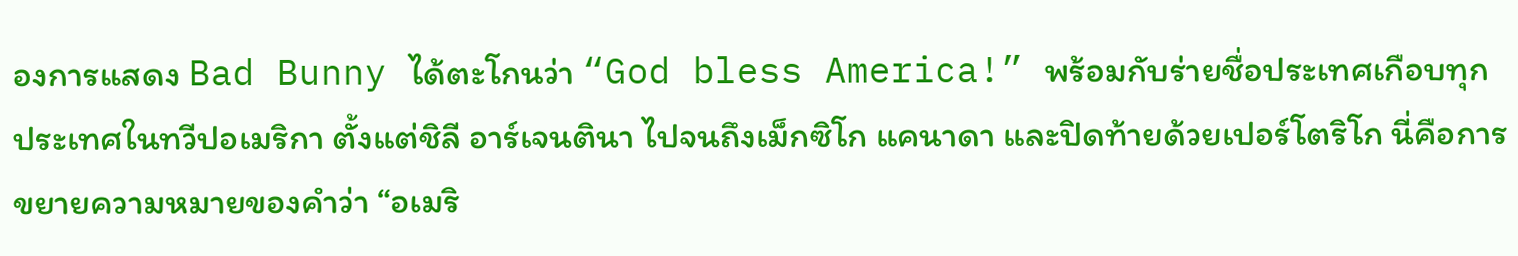องการแสดง Bad Bunny ได้ตะโกนว่า “God bless America!” พร้อมกับร่ายชื่อประเทศเกือบทุกประเทศในทวีปอเมริกา ตั้งแต่ชิลี อาร์เจนตินา ไปจนถึงเม็กซิโก แคนาดา และปิดท้ายด้วยเปอร์โตริโก นี่คือการขยายความหมายของคำว่า “อเมริ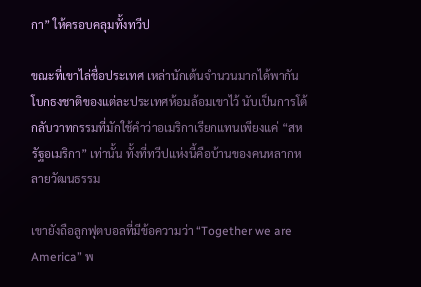กา” ให้ครอบคลุมทั้งทวีป

ขณะที่เขาไล่ชื่อประเทศ เหล่านักเต้นจำนวนมากได้พากันโบกธงชาติของแต่ละประเทศห้อมล้อมเขาไว้ นับเป็นการโต้กลับวาทกรรมที่มักใช้คำว่าอเมริกาเรียกแทนเพียงแค่ “สหรัฐอเมริกา” เท่านั้น ทั้งที่ทวีปแห่งนี้คือบ้านของคนหลากหลายวัฒนธรรม

เขายังถือลูกฟุตบอลที่มีข้อความว่า “Together we are America” พ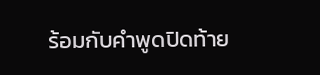ร้อมกับคำพูดปิดท้าย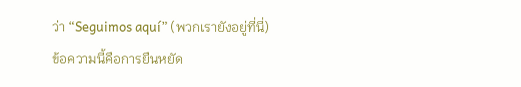ว่า “Seguimos aquí” (พวกเรายังอยู่ที่นี่) ข้อความนี้คือการยืนหยัด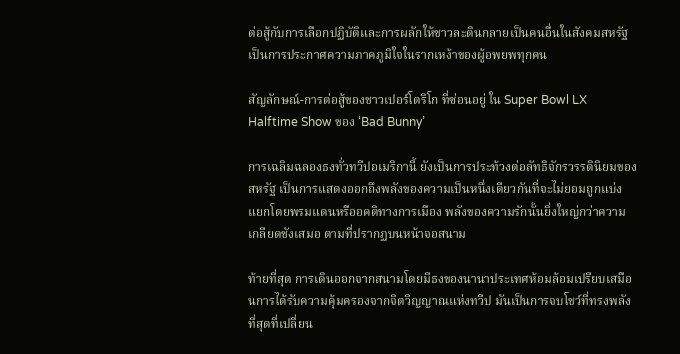ต่อสู้กับการเลือกปฏิบัติและการผลักให้ชาวละตินกลายเป็นคนอื่นในสังคมสหรัฐ เป็นการประกาศความภาคภูมิใจในรากเหง้าของผู้อพยพทุกคน

สัญลักษณ์-การต่อสู้ของชาวเปอร์โตริโก ที่ซ่อนอยู่ ใน Super Bowl LX Halftime Show ของ ‘Bad Bunny’

การเฉลิมฉลองธงทั่วทวีปอเมริกานี้ ยังเป็นการประท้วงต่อลัทธิจักรวรรดินิยมของสหรัฐ เป็นการแสดงออกถึงพลังของความเป็นหนึ่งเดียวกันที่จะไม่ยอมถูกแบ่งแยกโดยพรมแดนหรืออคติทางการเมือง พลังของความรักนั้นยิ่งใหญ่กว่าความเกลียดชังเสมอ ตามที่ปรากฏบนหน้าจอสนาม

ท้ายที่สุด การเดินออกจากสนามโดยมีธงของนานาประเทศห้อมล้อมเปรียบเสมือนการได้รับความคุ้มครองจากจิตวิญญาณแห่งทวีป มันเป็นการจบโชว์ที่ทรงพลังที่สุดที่เปลี่ยน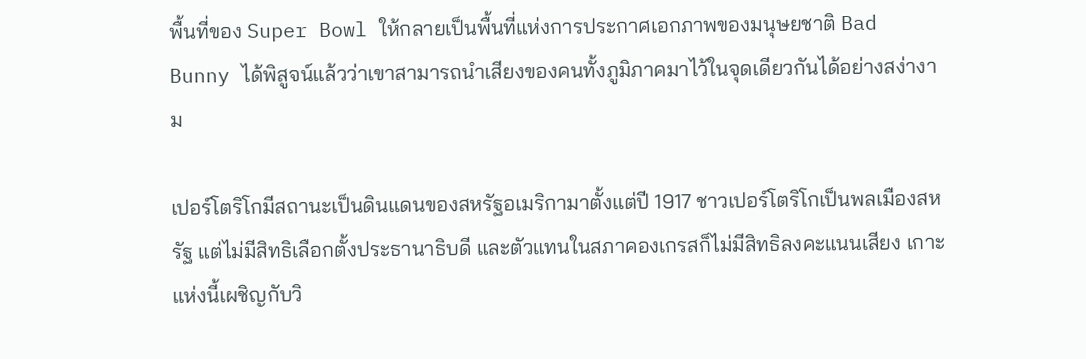พื้นที่ของ Super Bowl ให้กลายเป็นพื้นที่แห่งการประกาศเอกภาพของมนุษยชาติ Bad Bunny ได้พิสูจน์แล้วว่าเขาสามารถนำเสียงของคนทั้งภูมิภาคมาไว้ในจุดเดียวกันได้อย่างสง่างาม

เปอร์โตริโกมีสถานะเป็นดินแดนของสหรัฐอเมริกามาตั้งแต่ปี 1917 ชาวเปอร์โตริโกเป็นพลเมืองสหรัฐ แต่ไม่มีสิทธิเลือกตั้งประธานาธิบดี และตัวแทนในสภาคองเกรสก็ไม่มีสิทธิลงคะแนนเสียง เกาะแห่งนี้เผชิญกับวิ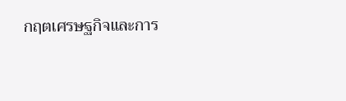กฤตเศรษฐกิจและการ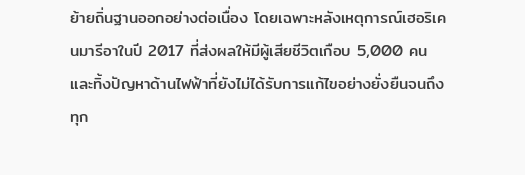ย้ายถิ่นฐานออกอย่างต่อเนื่อง โดยเฉพาะหลังเหตุการณ์เฮอริเคนมารีอาในปี 2017 ที่ส่งผลให้มีผู้เสียชีวิตเกือบ 5,000 คน และทิ้งปัญหาด้านไฟฟ้าที่ยังไม่ได้รับการแก้ไขอย่างยั่งยืนจนถึงทุก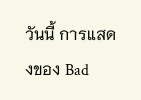วันนี้ การแสดงของ Bad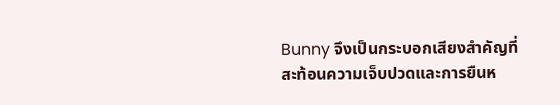Bunny จึงเป็นกระบอกเสียงสำคัญที่สะท้อนความเจ็บปวดและการยืนห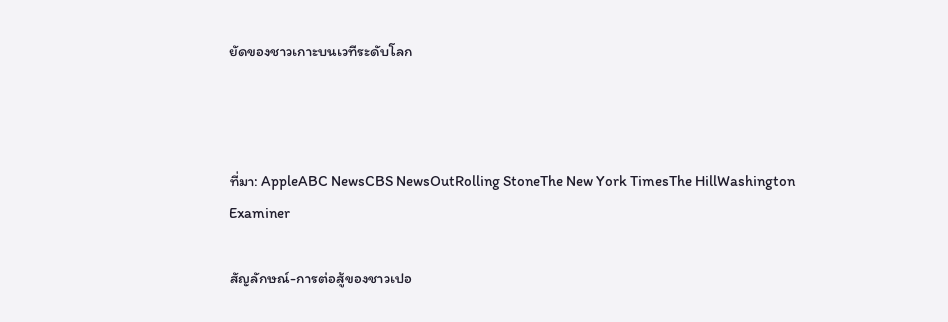ยัดของชาวเกาะบนเวทีระดับโลก



ที่มา: AppleABC NewsCBS NewsOutRolling StoneThe New York TimesThe HillWashington Examiner

สัญลักษณ์-การต่อสู้ของชาวเปอ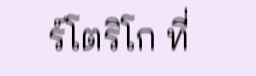ร์โตริโก ที่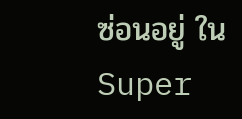ซ่อนอยู่ ใน Super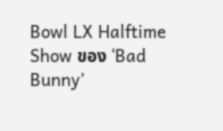Bowl LX Halftime Show ของ ‘Bad Bunny’